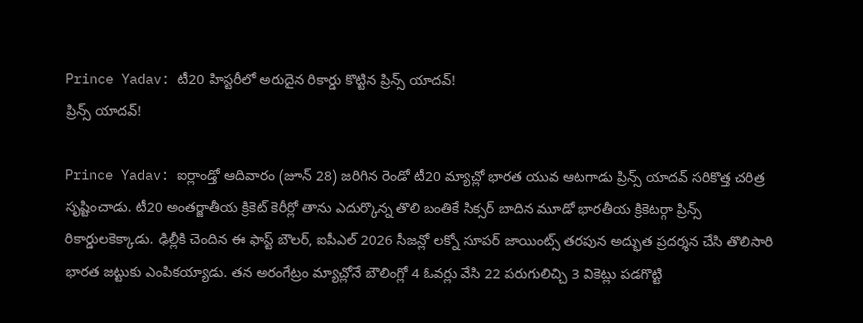Prince Yadav: టీ20 హిస్టరీలో అరుదైన రికార్డు కొట్టిన ప్రిన్స్ యాదవ్!
ప్రిన్స్ యాదవ్!

Prince Yadav: ఐర్లాండ్తో ఆదివారం (జూన్ 28) జరిగిన రెండో టీ20 మ్యాచ్లో భారత యువ ఆటగాడు ప్రిన్స్ యాదవ్ సరికొత్త చరిత్ర సృష్టించాడు. టీ20 అంతర్జాతీయ క్రికెట్ కెరీర్లో తాను ఎదుర్కొన్న తొలి బంతికే సిక్సర్ బాదిన మూడో భారతీయ క్రికెటర్గా ప్రిన్స్ రికార్డులకెక్కాడు. ఢిల్లీకి చెందిన ఈ ఫాస్ట్ బౌలర్, ఐపీఎల్ 2026 సీజన్లో లక్నో సూపర్ జాయింట్స్ తరపున అద్భుత ప్రదర్శన చేసి తొలిసారి భారత జట్టుకు ఎంపికయ్యాడు. తన అరంగేట్రం మ్యాచ్లోనే బౌలింగ్లో 4 ఓవర్లు వేసి 22 పరుగులిచ్చి 3 వికెట్లు పడగొట్టి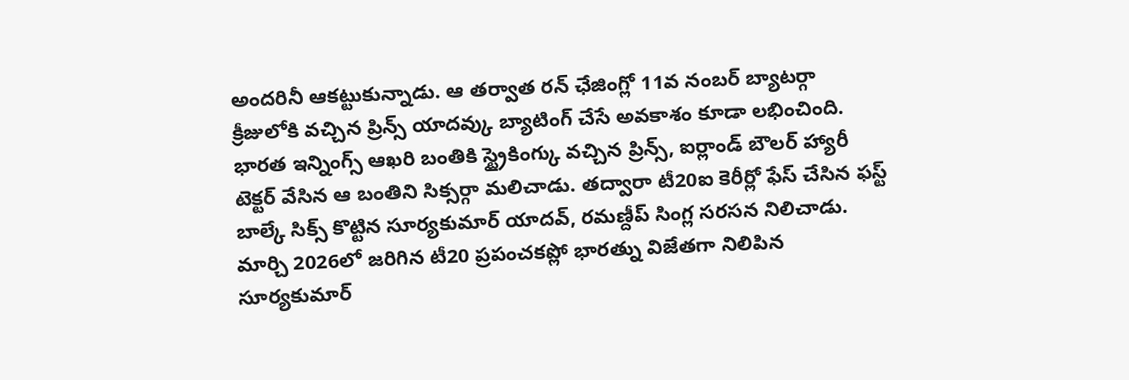అందరినీ ఆకట్టుకున్నాడు. ఆ తర్వాత రన్ ఛేజింగ్లో 11వ నంబర్ బ్యాటర్గా క్రీజులోకి వచ్చిన ప్రిన్స్ యాదవ్కు బ్యాటింగ్ చేసే అవకాశం కూడా లభించింది.
భారత ఇన్నింగ్స్ ఆఖరి బంతికి స్ట్రైకింగ్కు వచ్చిన ప్రిన్స్, ఐర్లాండ్ బౌలర్ హ్యారీ టెక్టర్ వేసిన ఆ బంతిని సిక్సర్గా మలిచాడు. తద్వారా టీ20ఐ కెరీర్లో ఫేస్ చేసిన ఫస్ట్ బాల్కే సిక్స్ కొట్టిన సూర్యకుమార్ యాదవ్, రమణ్దీప్ సింగ్ల సరసన నిలిచాడు. మార్చి 2026లో జరిగిన టీ20 ప్రపంచకప్లో భారత్ను విజేతగా నిలిపిన సూర్యకుమార్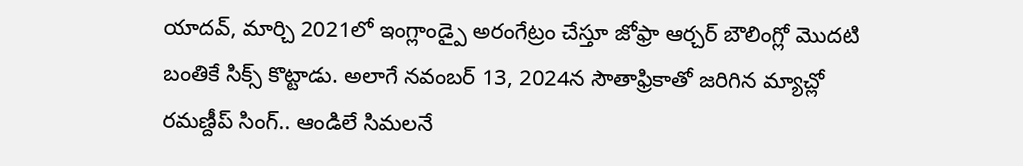యాదవ్, మార్చి 2021లో ఇంగ్లాండ్పై అరంగేట్రం చేస్తూ జోఫ్రా ఆర్చర్ బౌలింగ్లో మొదటి బంతికే సిక్స్ కొట్టాడు. అలాగే నవంబర్ 13, 2024న సౌతాఫ్రికాతో జరిగిన మ్యాచ్లో రమణ్దీప్ సింగ్.. ఆండిలే సిమలనే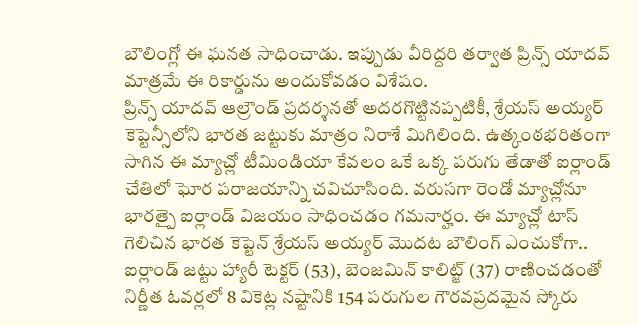బౌలింగ్లో ఈ ఘనత సాధించాడు. ఇప్పుడు వీరిద్దరి తర్వాత ప్రిన్స్ యాదవ్ మాత్రమే ఈ రికార్డును అందుకోవడం విశేషం.
ప్రిన్స్ యాదవ్ ఆల్రౌండ్ ప్రదర్శనతో అదరగొట్టినప్పటికీ, శ్రేయస్ అయ్యర్ కెప్టెన్సీలోని భారత జట్టుకు మాత్రం నిరాశే మిగిలింది. ఉత్కంఠభరితంగా సాగిన ఈ మ్యాచ్లో టీమిండియా కేవలం ఒకే ఒక్క పరుగు తేడాతో ఐర్లాండ్ చేతిలో ఘోర పరాజయాన్ని చవిచూసింది. వరుసగా రెండో మ్యాచ్లోనూ భారత్పై ఐర్లాండ్ విజయం సాధించడం గమనార్హం. ఈ మ్యాచ్లో టాస్ గెలిచిన భారత కెప్టెన్ శ్రేయస్ అయ్యర్ మొదట బౌలింగ్ ఎంచుకోగా.. ఐర్లాండ్ జట్టు హ్యారీ టెక్టర్ (53), బెంజమిన్ కాలిట్జ్ (37) రాణించడంతో నిర్ణీత ఓవర్లలో 8 వికెట్ల నష్టానికి 154 పరుగుల గౌరవప్రదమైన స్కోరు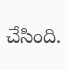చేసింది.